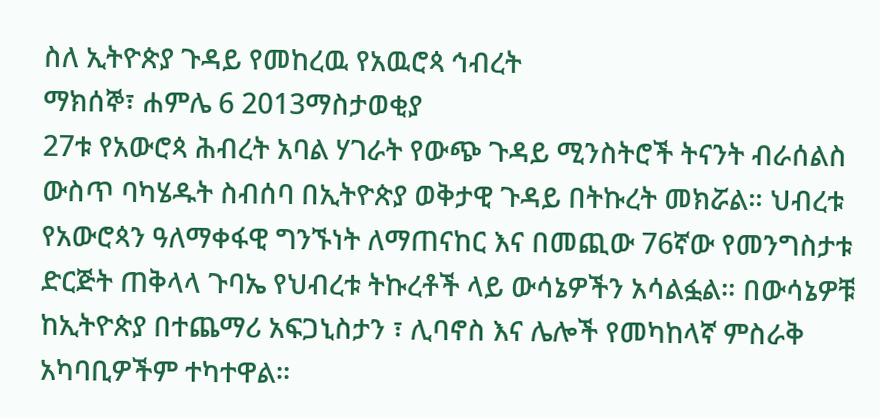ስለ ኢትዮጵያ ጉዳይ የመከረዉ የአዉሮጳ ኅብረት
ማክሰኞ፣ ሐምሌ 6 2013ማስታወቂያ
27ቱ የአውሮጳ ሕብረት አባል ሃገራት የውጭ ጉዳይ ሚንስትሮች ትናንት ብራሰልስ ውስጥ ባካሄዱት ስብሰባ በኢትዮጵያ ወቅታዊ ጉዳይ በትኩረት መክሯል። ህብረቱ የአውሮጳን ዓለማቀፋዊ ግንኙነት ለማጠናከር እና በመጪው 76ኛው የመንግስታቱ ድርጅት ጠቅላላ ጉባኤ የህብረቱ ትኩረቶች ላይ ውሳኔዎችን አሳልፏል። በውሳኔዎቹ ከኢትዮጵያ በተጨማሪ አፍጋኒስታን ፣ ሊባኖስ እና ሌሎች የመካከላኛ ምስራቅ አካባቢዎችም ተካተዋል።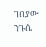ገበያው ንጉሴ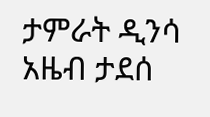ታምራት ዲንሳ
አዜብ ታደሰ